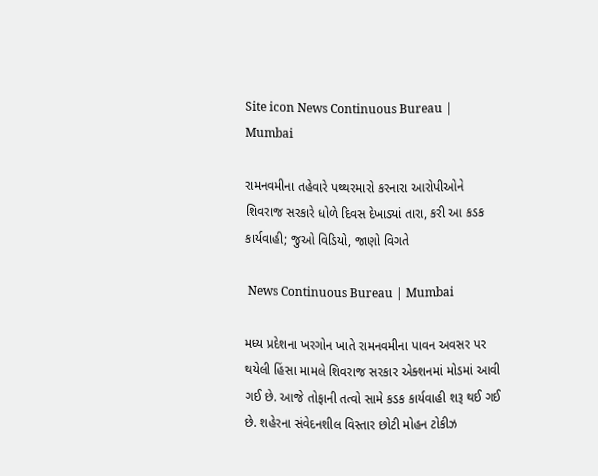Site icon News Continuous Bureau | Mumbai

રામનવમીના તહેવારે પથ્થરમારો કરનારા આરોપીઓને શિવરાજ સરકારે ધોળે દિવસ દેખાડ્યાં તારા, કરી આ કડક કાર્યવાહી; જુઓ વિડિયો, જાણો વિગતે

 News Continuous Bureau | Mumbai

મધ્ય પ્રદેશના ખરગોન ખાતે રામનવમીના પાવન અવસર પર થયેલી હિંસા મામલે શિવરાજ સરકાર એક્શનમાં મોડમાં આવી ગઈ છે. આજે તોફાની તત્વો સામે કડક કાર્યવાહી શરૂ થઈ ગઈ છે. શહેરના સંવેદનશીલ વિસ્તાર છોટી મોહન ટોકીઝ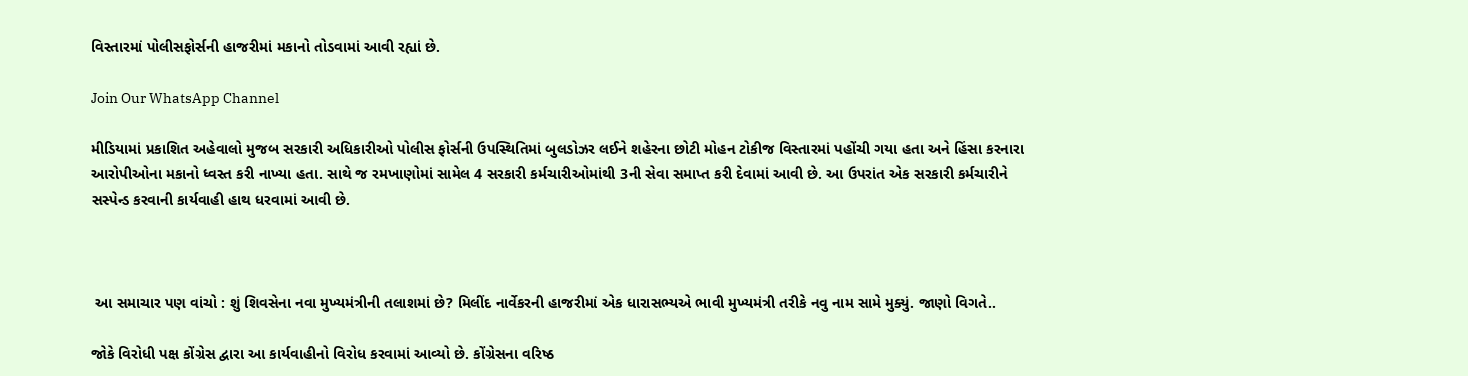વિસ્તારમાં પોલીસફોર્સની હાજરીમાં મકાનો તોડવામાં આવી રહ્યાં છે.

Join Our WhatsApp Channel

મીડિયામાં પ્રકાશિત અહેવાલો મુજબ સરકારી અધિકારીઓ પોલીસ ફોર્સની ઉપસ્થિતિમાં બુલડોઝર લઈને શહેરના છોટી મોહન ટોકીજ વિસ્તારમાં પહોંચી ગયા હતા અને હિંસા કરનારા આરોપીઓના મકાનો ધ્વસ્ત કરી નાખ્યા હતા. સાથે જ રમખાણોમાં સામેલ 4 સરકારી કર્મચારીઓમાંથી 3ની સેવા સમાપ્ત કરી દેવામાં આવી છે. આ ઉપરાંત એક સરકારી કર્મચારીને સસ્પેન્ડ કરવાની કાર્યવાહી હાથ ધરવામાં આવી છે.



 આ સમાચાર પણ વાંચો : શું શિવસેના નવા મુખ્યમંત્રીની તલાશમાં છે? મિલીંદ નાર્વેકરની હાજરીમાં એક ધારાસભ્યએ ભાવી મુખ્યમંત્રી તરીકે નવુ નામ સામે મુક્યું. જાણો વિગતે..

જોકે વિરોધી પક્ષ કોંગ્રેસ દ્વારા આ કાર્યવાહીનો વિરોધ કરવામાં આવ્યો છે. કોંગ્રેસના વરિષ્ઠ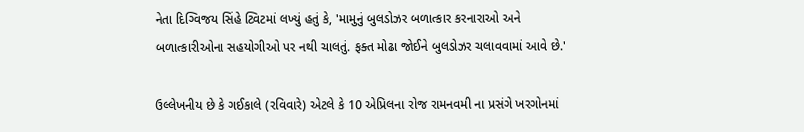નેતા દિગ્વિજય સિંહે ટ્વિટમાં લખ્યું હતું કે, 'મામુનું બુલડોઝર બળાત્કાર કરનારાઓ અને બળાત્કારીઓના સહયોગીઓ પર નથી ચાલતું. ફક્ત મોઢા જોઈને બુલડોઝર ચલાવવામાં આવે છે.'

ઉલ્લેખનીય છે કે ગઈકાલે (રવિવારે) એટલે કે 10 એપ્રિલના રોજ રામનવમી ના પ્રસંગે ખરગોનમાં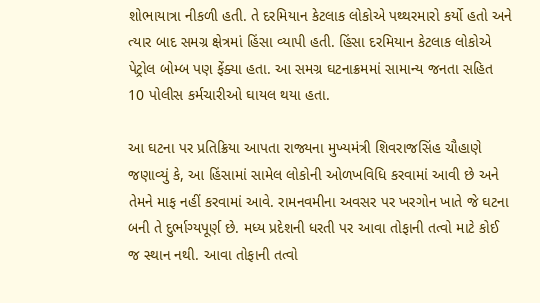શોભાયાત્રા નીકળી હતી. તે દરમિયાન કેટલાક લોકોએ પથ્થરમારો કર્યો હતો અને ત્યાર બાદ સમગ્ર ક્ષેત્રમાં હિંસા વ્યાપી હતી. હિંસા દરમિયાન કેટલાક લોકોએ પેટ્રોલ બોમ્બ પણ ફેંક્યા હતા. આ સમગ્ર ઘટનાક્રમમાં સામાન્ય જનતા સહિત 10 પોલીસ કર્મચારીઓ ઘાયલ થયા હતા.

આ ઘટના પર પ્રતિક્રિયા આપતા રાજ્યના મુખ્યમંત્રી શિવરાજસિંહ ચૌહાણે જણાવ્યું કે, આ હિંસામાં સામેલ લોકોની ઓળખવિધિ કરવામાં આવી છે અને તેમને માફ નહીં કરવામાં આવે. રામનવમીના અવસર પર ખરગોન ખાતે જે ઘટના બની તે દુર્ભાગ્યપૂર્ણ છે. મધ્ય પ્રદેશની ધરતી પર આવા તોફાની તત્વો માટે કોઈ જ સ્થાન નથી. આવા તોફાની તત્વો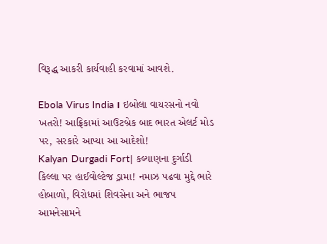વિરૂદ્ધ આકરી કાર્યવાહી કરવામાં આવશે.

Ebola Virus India। ઇબોલા વાયરસનો નવો ખતરો! આફ્રિકામાં આઉટબ્રેક બાદ ભારત એલર્ટ મોડ પર, સરકારે આપ્યા આ આદેશો!
Kalyan Durgadi Fort| કલ્યાણના દુર્ગાડી કિલ્લા પર હાઈવોલ્ટેજ ડ્રામા! નમાઝ પઢવા મુદ્દે ભારે હોબાળો, વિરોધમાં શિવસેના અને ભાજપ આમનેસામને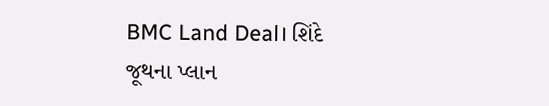BMC Land Deal। શિંદે જૂથના પ્લાન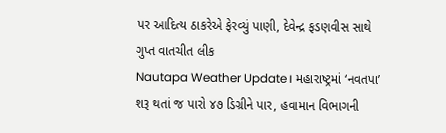પર આદિત્ય ઠાકરેએ ફેરવ્યું પાણી, દેવેન્દ્ર ફડણવીસ સાથે ગુપ્ત વાતચીત લીક
Nautapa Weather Update। મહારાષ્ટ્રમાં ‘નવતપા’ શરૂ થતાં જ પારો ૪૭ ડિગ્રીને પાર, હવામાન વિભાગની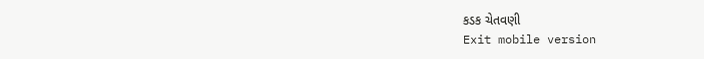કડક ચેતવણી
Exit mobile version